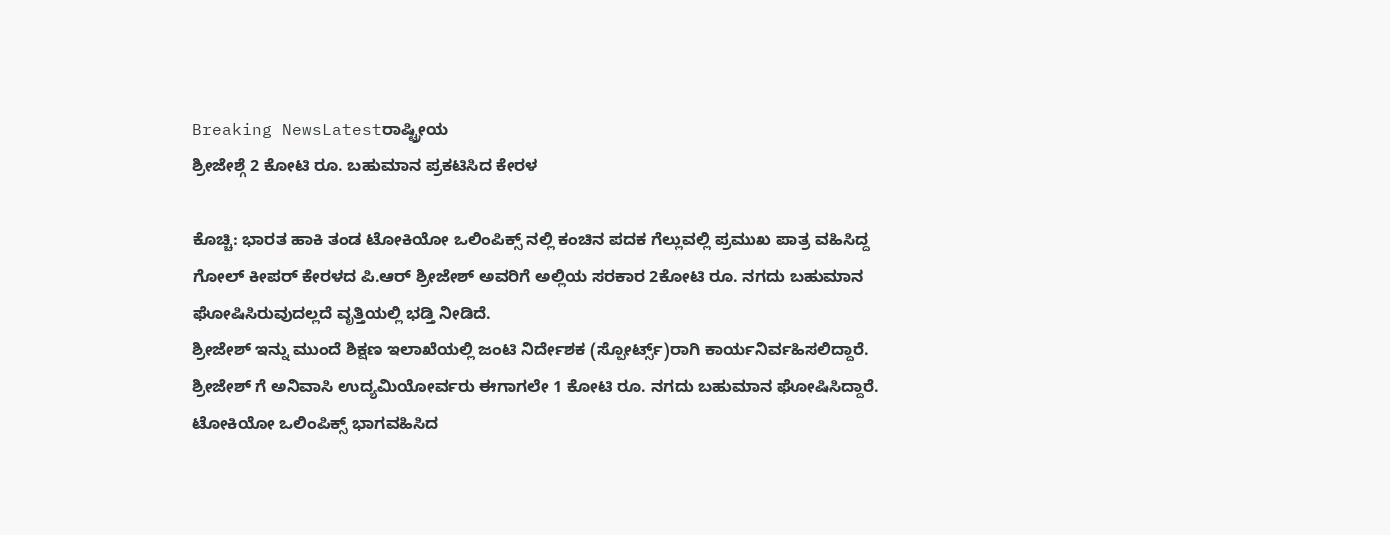Breaking NewsLatestರಾಷ್ಟ್ರೀಯ
ಶ್ರೀಜೇಶ್ಗೆ 2 ಕೋಟಿ ರೂ. ಬಹುಮಾನ ಪ್ರಕಟಿಸಿದ ಕೇರಳ

ಕೊಚ್ಚಿ: ಭಾರತ ಹಾಕಿ ತಂಡ ಟೋಕಿಯೋ ಒಲಿಂಪಿಕ್ಸ್ ನಲ್ಲಿ ಕಂಚಿನ ಪದಕ ಗೆಲ್ಲುವಲ್ಲಿ ಪ್ರಮುಖ ಪಾತ್ರ ವಹಿಸಿದ್ದ ಗೋಲ್ ಕೀಪರ್ ಕೇರಳದ ಪಿ.ಆರ್ ಶ್ರೀಜೇಶ್ ಅವರಿಗೆ ಅಲ್ಲಿಯ ಸರಕಾರ 2ಕೋಟಿ ರೂ. ನಗದು ಬಹುಮಾನ ಘೋಷಿಸಿರುವುದಲ್ಲದೆ ವೃತ್ತಿಯಲ್ಲಿ ಭಡ್ತಿ ನೀಡಿದೆ.
ಶ್ರೀಜೇಶ್ ಇನ್ನು ಮುಂದೆ ಶಿಕ್ಷಣ ಇಲಾಖೆಯಲ್ಲಿ ಜಂಟಿ ನಿರ್ದೇಶಕ (ಸ್ಪೋರ್ಟ್ಸ್)ರಾಗಿ ಕಾರ್ಯನಿರ್ವಹಿಸಲಿದ್ದಾರೆ.
ಶ್ರೀಜೇಶ್ ಗೆ ಅನಿವಾಸಿ ಉದ್ಯಮಿಯೋರ್ವರು ಈಗಾಗಲೇ 1 ಕೋಟಿ ರೂ. ನಗದು ಬಹುಮಾನ ಘೋಷಿಸಿದ್ದಾರೆ. ಟೋಕಿಯೋ ಒಲಿಂಪಿಕ್ಸ್ ಭಾಗವಹಿಸಿದ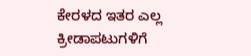ಕೇರಳದ ಇತರ ಎಲ್ಲ ಕ್ರೀಡಾಪಟುಗಳಿಗೆ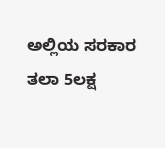ಅಲ್ಲಿಯ ಸರಕಾರ ತಲಾ 5ಲಕ್ಷ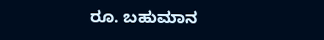ರೂ. ಬಹುಮಾನ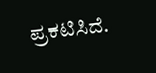ಪ್ರಕಟಿಸಿದೆ.